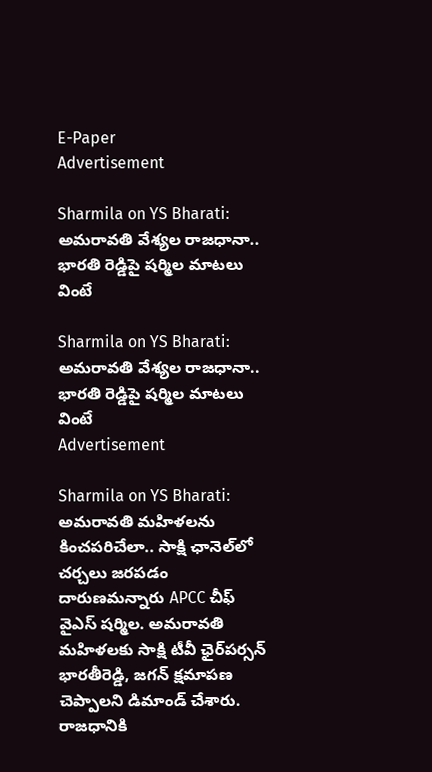E-Paper
Advertisement

Sharmila on YS Bharati: అమరావతి వేశ్యల రాజధానా.. భారతి రెడ్డిపై షర్మిల మాటలు వింటే

Sharmila on YS Bharati: అమరావతి వేశ్యల రాజధానా.. భారతి రెడ్డిపై షర్మిల మాటలు వింటే
Advertisement

Sharmila on YS Bharati: అమరావతి మహిళలను కించపరిచేలా.. సాక్షి ఛానెల్‌లో చర్చలు జరపడం దారుణమన్నారు APCC చీఫ్‌ వైఎస్‌ షర్మిల. అమరావతి మహిళలకు సాక్షి టీవీ ఛైర్‌పర్సన్‌ భారతీరెడ్డి, జగన్‌ క్షమాపణ చెప్పాలని డిమాండ్‌ చేశారు. రాజధానికి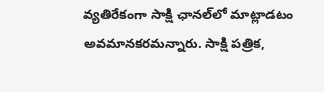వ్యతిరేకంగా సాక్షి ఛానల్‌లో మాట్లాడటం అవమానకరమన్నారు. సాక్షి పత్రిక,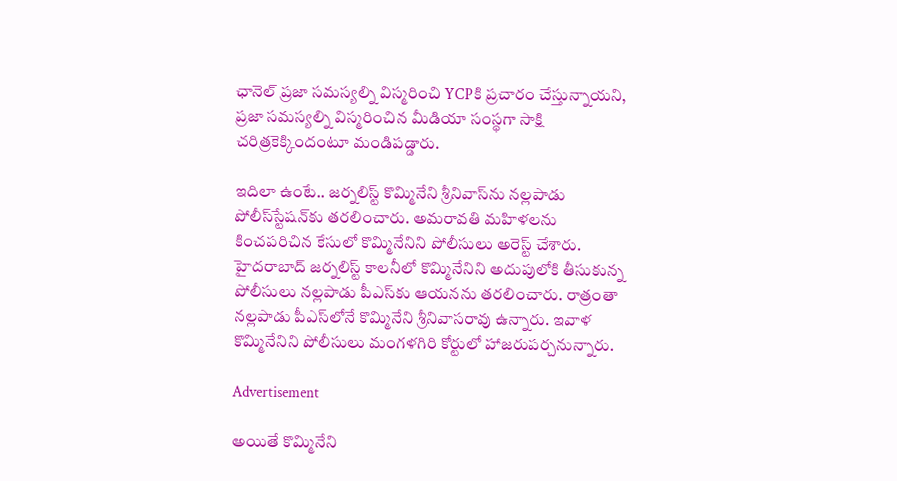ఛానెల్‌ ప్రజా సమస్యల్ని విస్మరించి YCPకి ప్రచారం చేస్తున్నాయని, ప్రజా సమస్యల్ని విస్మరించిన మీడియా సంస్థగా సాక్షి చరిత్రకెక్కిందంటూ మండిపడ్డారు.

ఇదిలా ఉంటే.. జర్నలిస్ట్ కొమ్మినేని శ్రీనివాస్‌ను నల్లపాడు పోలీస్‌స్టేషన్‌కు తరలించారు. అమరావతి మహిళలను కించపరిచిన కేసులో కొమ్మినేనిని పోలీసులు అరెస్ట్ చేశారు. హైదరాబాద్‌ జర్నలిస్ట్ కాలనీలో కొమ్మినేనిని అదుపులోకి తీసుకున్న పోలీసులు నల్లపాడు పీఎస్‌కు ఆయనను తరలించారు. రాత్రంతా నల్లపాడు పీఎస్‌లోనే కొమ్మినేని శ్రీనివాసరావు ఉన్నారు. ఇవాళ కొమ్మినేనిని పోలీసులు మంగళగిరి కోర్టులో హాజరుపర్చనున్నారు.

Advertisement

అయితే కొమ్మినేని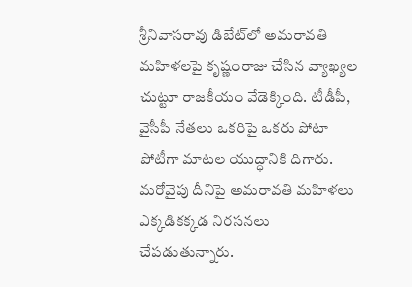శ్రీనివాసరావు డిబేట్‌లో అమరావతి మహిళలపై కృష్ణంరాజు చేసిన వ్యాఖ్యల చుట్టూ రాజకీయం వేడెక్కింది. టీడీపీ, వైసీపీ నేతలు ఒకరిపై ఒకరు పోటా పోటీగా మాటల యుద్ధానికి దిగారు. మరోవైపు దీనిపై అమరావతి మహిళలు ఎక్కడికక్కడ నిరసనలు చేపడుతున్నారు.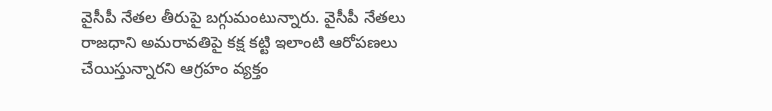వైసీపీ నేతల తీరుపై బగ్గుమంటున్నారు. వైసీపీ నేతలు రాజధాని అమరావతిపై కక్ష కట్టి ఇలాంటి ఆరోపణలు చేయిస్తున్నారని ఆగ్రహం వ్యక్తం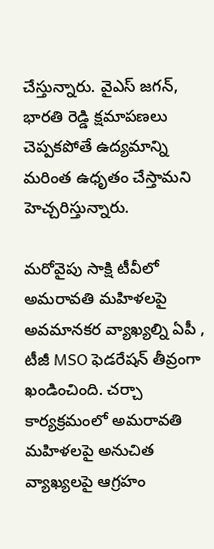చేస్తున్నారు. వైఎస్ జగన్, భారతి రెడ్డి క్షమాపణలు చెప్పకపోతే ఉద్యమాన్ని మరింత ఉధృతం చేస్తామని హెచ్చరిస్తున్నారు.

మరోవైపు సాక్షి టీవీలో అమరావతి మహిళలపై అవమానకర వ్యాఖ్యల్ని ఏపీ , టీజీ MSO ఫెడరేషన్ తీవ్రంగా ఖండించింది. చర్చా కార్యక్రమంలో అమరావతి మహిళలపై అనుచిత వ్యాఖ్యలపై ఆగ్రహం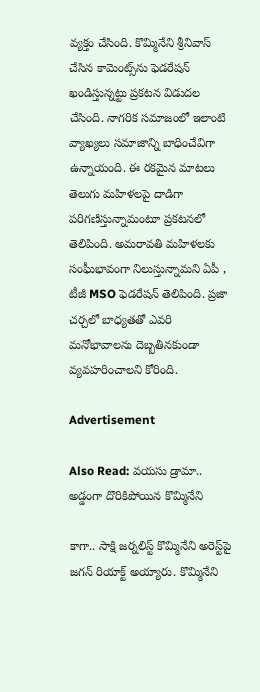వ్యక్తం చేసింది. కొమ్మినేని శ్రీనివాస్ చేసిన కామెంట్స్‌ను ఫెడరేషన్ ఖండిస్తున్నట్టు ప్రకటన విడుదల చేసింది. నాగరిక సమాజంలో ఇలాంటి వ్యాఖ్యలు సమాజాన్ని బాధించేవిగా ఉన్నాయంది. ఈ రకమైన మాటలు తెలుగు మహిళలపై దాడిగా పరిగణిస్తున్నామంటూ ప్రకటనలో తెలిపింది. అమరావతి మహిళలకు సంఘీభావంగా నిలుస్తున్నామని ఏపీ , టీజీ MSO ఫెడరేషన్ తెలిపింది. ప్రజా చర్చలో బాధ్యతతో ఎవరి మనోభావాలను దెబ్బతినకుండా వ్యవహరించాలని కోరింది.

Advertisement

Also Read: వయసు డ్రామా.. అడ్డంగా దొరికిపోయిన కొమ్మినేని

కాగా.. సాక్షి జర్నలిస్ట్ కొమ్మినేని అరెస్ట్‌పై జగన్‌ రియాక్ట్‌ అయ్యారు. కొమ్మినేని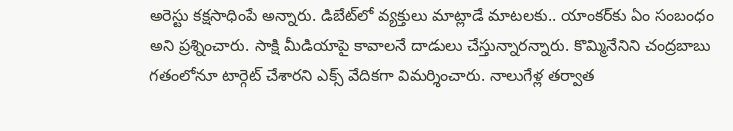అరెస్టు కక్షసాధింపే అన్నారు. డిబేట్‌లో వ్యక్తులు మాట్లాడే మాటలకు.. యాంకర్‌కు ఏం సంబంధం అని ప్రశ్నించారు. సాక్షి మీడియాపై కావాలనే దాడులు చేస్తున్నారన్నారు. కొమ్మినేనిని చంద్రబాబు గతంలోనూ టార్గెట్‌ చేశారని ఎక్స్‌ వేదికగా విమర్శించారు. నాలుగేళ్ల తర్వాత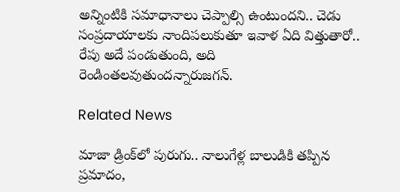అన్నింటికి సమాధానాలు చెప్పాల్సి ఉంటుందని.. చెడు సంప్రదాయాలకు నాందిపలుకుతూ ఇవాళ ఏది విత్తుతారో.. రేపు అదే పండుతుంది, అది రెండింతలవుతుందన్నారుజగన్‌.

Related News

మాజా డ్రింక్‌లో పురుగు.. నాలుగేళ్ల బాలుడికి తప్పిన ప్రమాదం,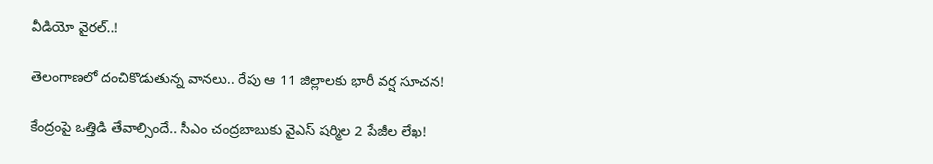వీడియో వైరల్..!

తెలంగాణలో దంచికొడుతున్న వానలు.. రేపు ఆ 11 జిల్లాలకు భారీ వర్ష సూచన!

కేంద్రంపై ఒత్తిడి తేవాల్సిందే.. సీఎం చంద్రబాబుకు వైఎస్ షర్మిల 2 పేజీల లేఖ!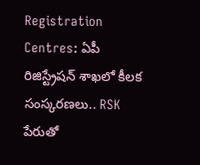Registration Centres: ఏపీ రిజిస్ట్రేషన్ శాఖలో కీలక సంస్కరణలు.. RSK పేరుతో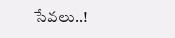సేవలు..!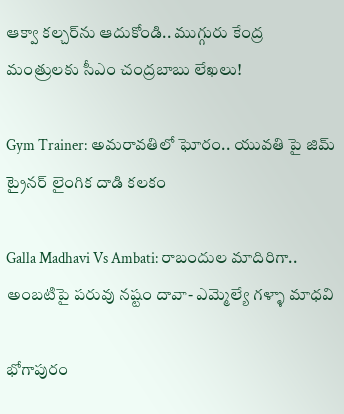ఆక్వా కల్చర్‌ను ఆదుకోండి.. ముగ్గురు కేంద్ర మంత్రులకు సీఎం చంద్రబాబు లేఖలు!

Gym Trainer: అమరావతిలో ఘోరం.. యువతి పై జిమ్ ట్రైనర్ లైంగిక దాడి కలకం

Galla Madhavi Vs Ambati: రాబందుల మాదిరిగా.. అంబటిపై పరువు నష్టం దావా- ఎమ్మెల్యే గళ్ళా మాధవి

భోగాపురం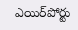ఎయిర్‌పోర్టు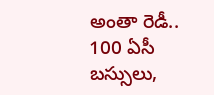అంతా రెడీ.. 100 ఏసీ బస్సులు,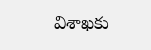విశాఖకు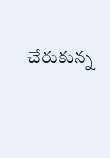చేరుకున్న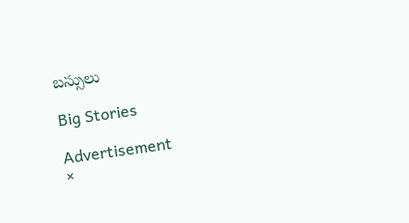బస్సులు

Big Stories

Advertisement
×